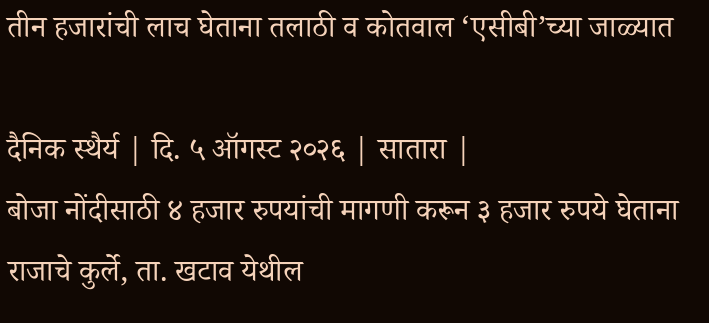तीन हजारांची लाच घेताना तलाठी व कोतवाल ‘एसीबी’च्या जाळ्यात

दैनिक स्थैर्य | दि. ५ ऑगस्ट २०२६ | सातारा |
बोजा नोंदीसाठी ४ हजार रुपयांची मागणी करून ३ हजार रुपये घेताना राजाचे कुर्ले, ता. खटाव येथील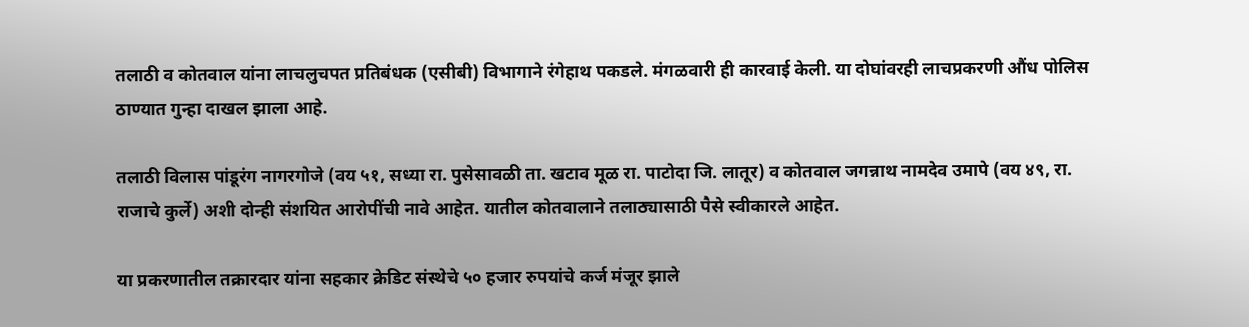तलाठी व कोतवाल यांना लाचलुचपत प्रतिबंधक (एसीबी) विभागाने रंगेहाथ पकडले. मंगळवारी ही कारवाई केली. या दोघांवरही लाचप्रकरणी औंध पोलिस ठाण्यात गुन्हा दाखल झाला आहे.

तलाठी विलास पांडूरंग नागरगोजे (वय ५१, सध्या रा. पुसेसावळी ता. खटाव मूळ रा. पाटोदा जि. लातूर) व कोतवाल जगन्नाथ नामदेव उमापे (वय ४९, रा. राजाचे कुर्ले) अशी दोन्ही संशयित आरोपींची नावे आहेत. यातील कोतवालाने तलाठ्यासाठी पैसे स्वीकारले आहेत.

या प्रकरणातील तक्रारदार यांना सहकार क्रेडिट संस्थेचे ५० हजार रुपयांचे कर्ज मंजूर झाले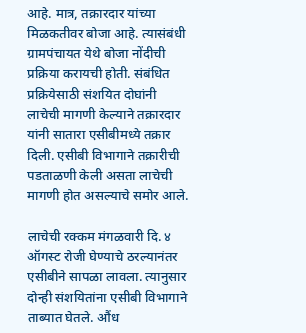आहे. मात्र, तक्रारदार यांच्या मिळकतीवर बोजा आहे. त्यासंबंधी ग्रामपंचायत येथे बोजा नोंदीची प्रक्रिया करायची होती. संबंधित प्रक्रियेसाठी संशयित दोघांनी लाचेची मागणी केल्याने तक्रारदार यांनी सातारा एसीबीमध्ये तक्रार दिली. एसीबी विभागाने तक्रारीची पडताळणी केली असता लाचेची मागणी होत असल्याचे समोर आले.

लाचेची रक्कम मंगळवारी दि. ४ ऑगस्ट रोजी घेण्याचे ठरल्यानंतर एसीबीने सापळा लावला. त्यानुसार दोन्ही संशयितांना एसीबी विभागाने ताब्यात घेतले. औंध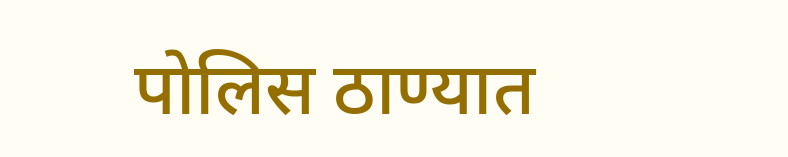पोलिस ठाण्यात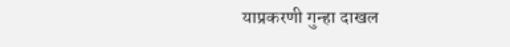याप्रकरणी गुन्हा दाखल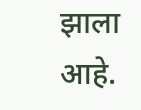झाला आहे.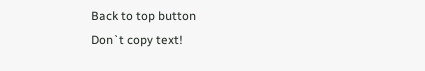Back to top button
Don`t copy text!